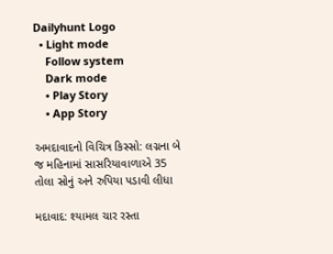Dailyhunt Logo
  • Light mode
    Follow system
    Dark mode
    • Play Story
    • App Story

અમદાવાદનો વિચિત્ર કિસ્સો: લગ્નના બે જ મહિનામાં સાસરિયાવાળાએ 35 તોલા સોનું અને રુપિયા પડાવી લીધા

મદાવાદ: શ્યામલ ચાર રસ્તા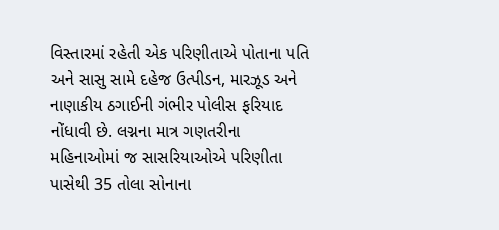વિસ્તારમાં રહેતી એક પરિણીતાએ પોતાના પતિ અને સાસુ સામે દહેજ ઉત્પીડન, મારઝૂડ અને નાણાકીય ઠગાઈની ગંભીર પોલીસ ફરિયાદ નોંધાવી છે. લગ્નના માત્ર ગણતરીના મહિનાઓમાં જ સાસરિયાઓએ પરિણીતા પાસેથી 35 તોલા સોનાના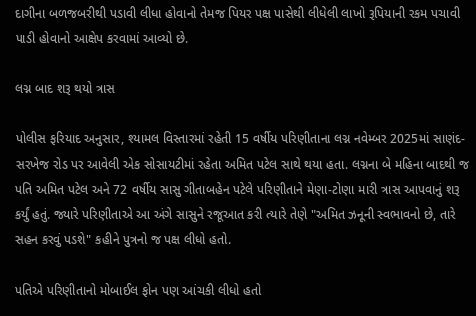દાગીના બળજબરીથી પડાવી લીધા હોવાનો તેમજ પિયર પક્ષ પાસેથી લીધેલી લાખો રૂપિયાની રકમ પચાવી પાડી હોવાનો આક્ષેપ કરવામાં આવ્યો છે.

લગ્ન બાદ શરૂ થયો ત્રાસ

પોલીસ ફરિયાદ અનુસાર, શ્યામલ વિસ્તારમાં રહેતી 15 વર્ષીય પરિણીતાના લગ્ન નવેમ્બર 2025માં સાણંદ-સરખેજ રોડ પર આવેલી એક સોસાયટીમાં રહેતા અમિત પટેલ સાથે થયા હતા. લગ્નના બે મહિના બાદથી જ પતિ અમિત પટેલ અને 72 વર્ષીય સાસુ ગીતાબહેન પટેલે પરિણીતાને મેણા-ટોણા મારી ત્રાસ આપવાનું શરૂ કર્યું હતું. જ્યારે પરિણીતાએ આ અંગે સાસુને રજૂઆત કરી ત્યારે તેણે "અમિત ઝનૂની સ્વભાવનો છે, તારે સહન કરવું પડશે" કહીને પુત્રનો જ પક્ષ લીધો હતો.

પતિએ પરિણીતાનો મોબાઈલ ફોન પણ આંચકી લીધો હતો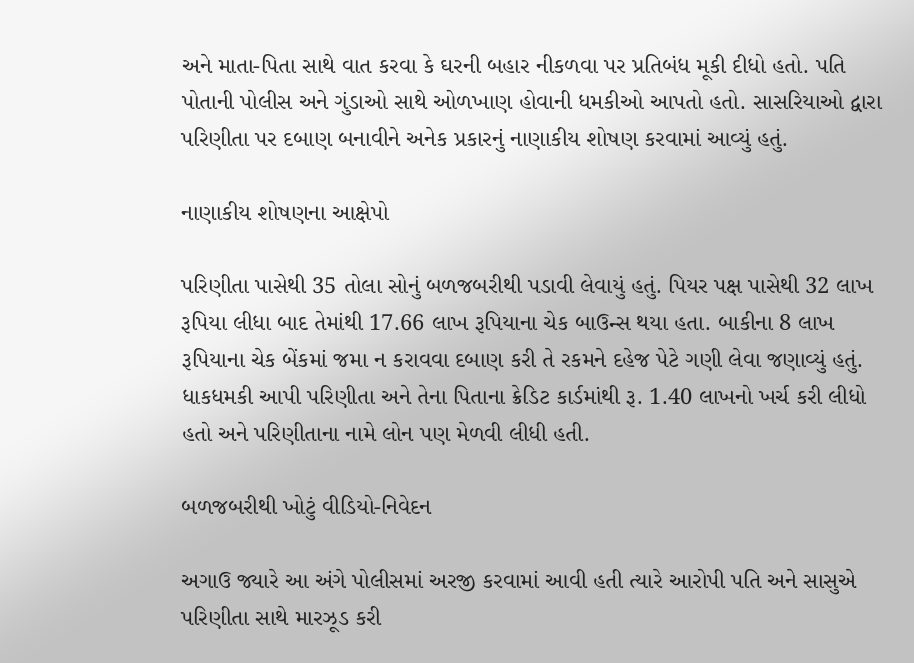અને માતા-પિતા સાથે વાત કરવા કે ઘરની બહાર નીકળવા પર પ્રતિબંધ મૂકી દીધો હતો. પતિ પોતાની પોલીસ અને ગુંડાઓ સાથે ઓળખાણ હોવાની ધમકીઓ આપતો હતો. સાસરિયાઓ દ્વારા પરિણીતા પર દબાણ બનાવીને અનેક પ્રકારનું નાણાકીય શોષણ કરવામાં આવ્યું હતું.

નાણાકીય શોષણના આક્ષેપો

પરિણીતા પાસેથી 35 તોલા સોનું બળજબરીથી પડાવી લેવાયું હતું. પિયર પક્ષ પાસેથી 32 લાખ રૂપિયા લીધા બાદ તેમાંથી 17.66 લાખ રૂપિયાના ચેક બાઉન્સ થયા હતા. બાકીના 8 લાખ રૂપિયાના ચેક બેંકમાં જમા ન કરાવવા દબાણ કરી તે રકમને દહેજ પેટે ગણી લેવા જણાવ્યું હતું. ધાકધમકી આપી પરિણીતા અને તેના પિતાના ક્રેડિટ કાર્ડમાંથી રૂ. 1.40 લાખનો ખર્ચ કરી લીધો હતો અને પરિણીતાના નામે લોન પણ મેળવી લીધી હતી.

બળજબરીથી ખોટું વીડિયો-નિવેદન

અગાઉ જ્યારે આ અંગે પોલીસમાં અરજી કરવામાં આવી હતી ત્યારે આરોપી પતિ અને સાસુએ પરિણીતા સાથે મારઝૂડ કરી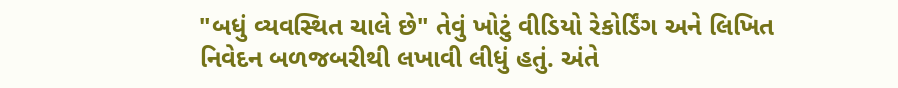"બધું વ્યવસ્થિત ચાલે છે" તેવું ખોટું વીડિયો રેકોર્ડિંગ અને લિખિત નિવેદન બળજબરીથી લખાવી લીધું હતું. અંતે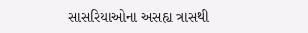સાસરિયાઓના અસહ્ય ત્રાસથી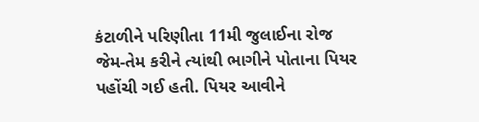કંટાળીને પરિણીતા 11મી જુલાઈના રોજ જેમ-તેમ કરીને ત્યાંથી ભાગીને પોતાના પિયર પહોંચી ગઈ હતી. પિયર આવીને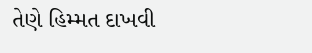તેણે હિમ્મત દાખવી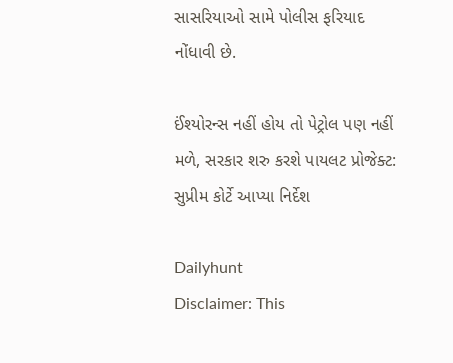સાસરિયાઓ સામે પોલીસ ફરિયાદ નોંધાવી છે.

ઈંશ્યોરન્સ નહીં હોય તો પેટ્રોલ પણ નહીં મળે, સરકાર શરુ કરશે પાયલટ પ્રોજેક્ટ: સુપ્રીમ કોર્ટે આપ્યા નિર્દેશ

Dailyhunt
Disclaimer: This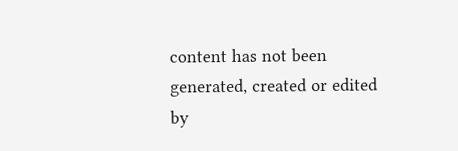content has not been generated, created or edited by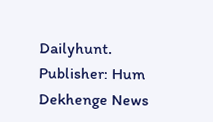Dailyhunt. Publisher: Hum Dekhenge News